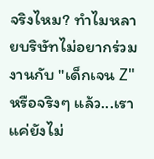จริงไหม? ทำไมหลายบริษัทไม่อยากร่วมงานกับ "เด็กเจน Z"
หรือจริงๆ แล้ว...เราแค่ยังไม่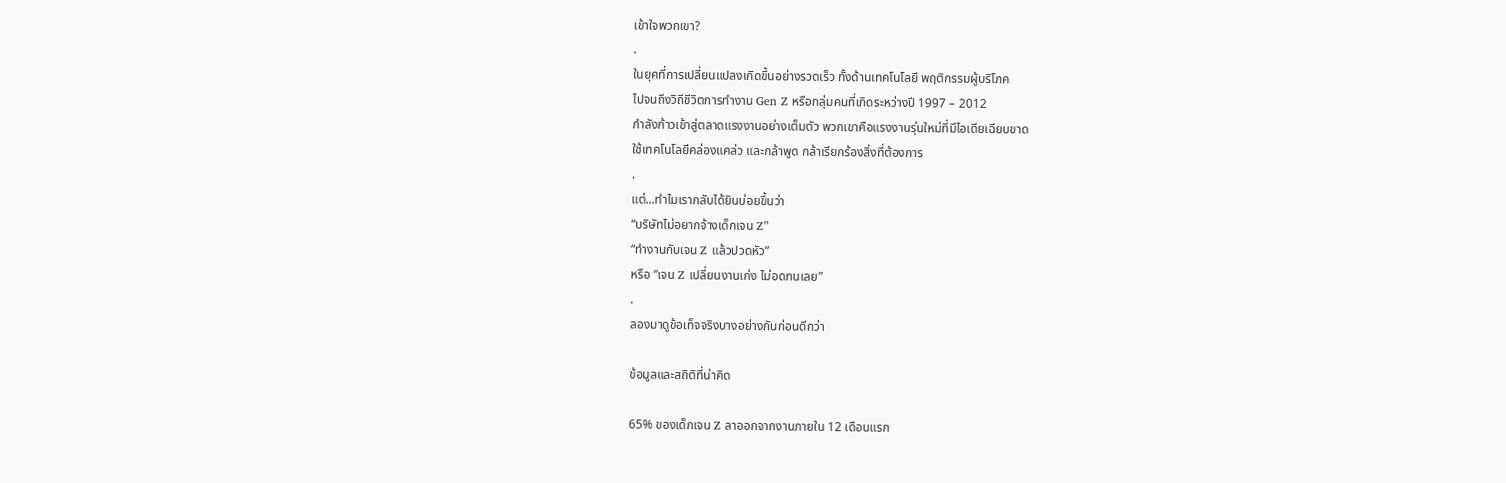เข้าใจพวกเขา?
.
ในยุคที่การเปลี่ยนแปลงเกิดขึ้นอย่างรวดเร็ว ทั้งด้านเทคโนโลยี พฤติกรรมผู้บริโภค
ไปจนถึงวิถีชีวิตการทำงาน Gen Z หรือกลุ่มคนที่เกิดระหว่างปี 1997 – 2012
กำลังก้าวเข้าสู่ตลาดแรงงานอย่างเต็มตัว พวกเขาคือแรงงานรุ่นใหม่ที่มีไอเดียเฉียบขาด
ใช้เทคโนโลยีคล่องแคล่ว และกล้าพูด กล้าเรียกร้องสิ่งที่ต้องการ
.
แต่...ทำไมเรากลับได้ยินบ่อยขึ้นว่า
“บริษัทไม่อยากจ้างเด็กเจน Z”
“ทำงานกับเจน Z แล้วปวดหัว”
หรือ “เจน Z เปลี่ยนงานเก่ง ไม่อดทนเลย”
.
ลองมาดูข้อเท็จจริงบางอย่างกันก่อนดีกว่า

ข้อมูลและสถิติที่น่าคิด

65% ของเด็กเจน Z ลาออกจากงานภายใน 12 เดือนแรก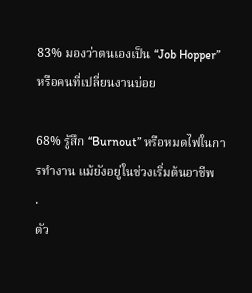83% มองว่าตนเองเป็น “Job Hopper” หรือคนที่เปลี่ยนงานบ่อย

68% รู้สึก “Burnout” หรือหมดไฟในการทำงาน แม้ยังอยู่ในช่วงเริ่มต้นอาชีพ
.
ตัว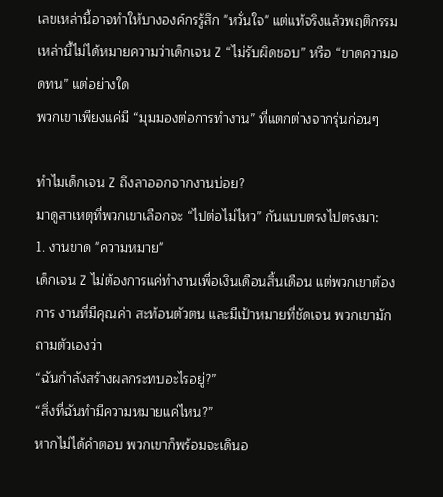เลขเหล่านี้อาจทำให้บางองค์กรรู้สึก "หวั่นใจ" แต่แท้จริงแล้วพฤติกรรมเหล่านี้ไม่ได้หมายความว่าเด็กเจน Z “ไม่รับผิดชอบ” หรือ “ขาดความอดทน” แต่อย่างใด
พวกเขาเพียงแค่มี “มุมมองต่อการทำงาน” ที่แตกต่างจากรุ่นก่อนๆ

ทำไมเด็กเจน Z ถึงลาออกจากงานบ่อย?
มาดูสาเหตุที่พวกเขาเลือกจะ “ไปต่อไม่ไหว” กันแบบตรงไปตรงมา:
1. งานขาด "ความหมาย"
เด็กเจน Z ไม่ต้องการแค่ทำงานเพื่อเงินเดือนสิ้นเดือน แต่พวกเขาต้องการ งานที่มีคุณค่า สะท้อนตัวตน และมีเป้าหมายที่ชัดเจน พวกเขามักถามตัวเองว่า
“ฉันกำลังสร้างผลกระทบอะไรอยู่?”
“สิ่งที่ฉันทำมีความหมายแค่ไหน?”
หากไม่ได้คำตอบ พวกเขาก็พร้อมจะเดินอ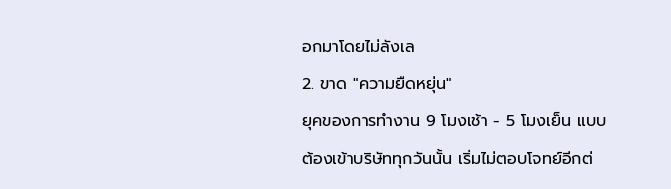อกมาโดยไม่ลังเล
2. ขาด "ความยืดหยุ่น"
ยุคของการทำงาน 9 โมงเช้า - 5 โมงเย็น แบบต้องเข้าบริษัททุกวันนั้น เริ่มไม่ตอบโจทย์อีกต่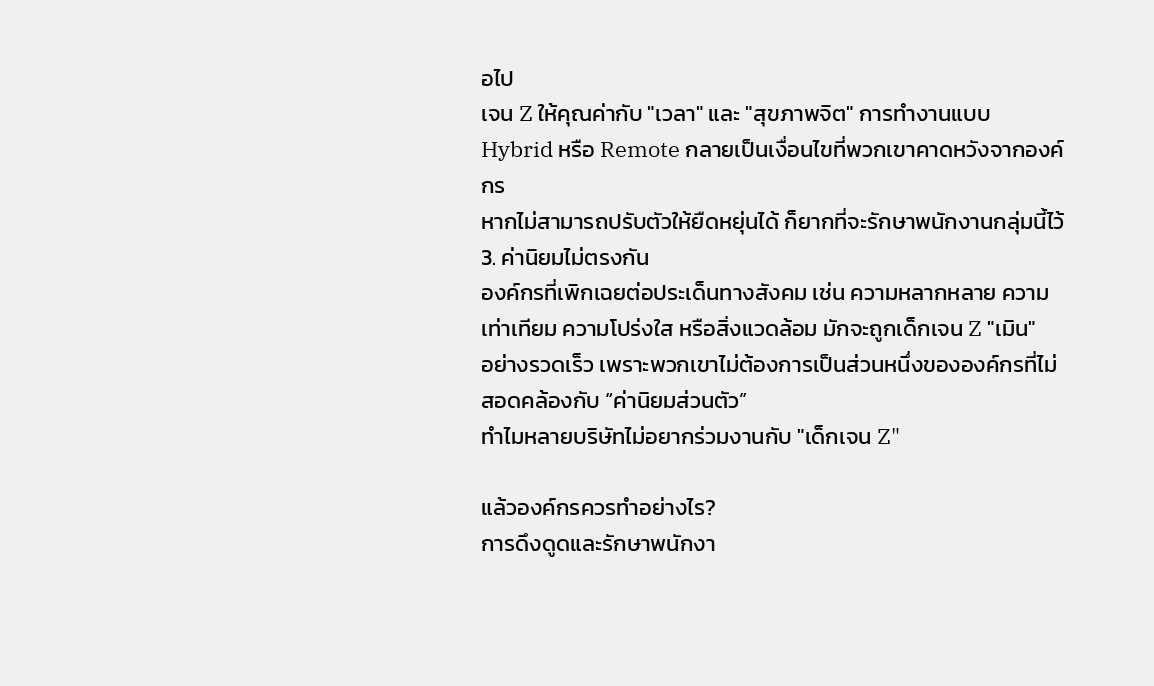อไป
เจน Z ให้คุณค่ากับ "เวลา" และ "สุขภาพจิต" การทำงานแบบ Hybrid หรือ Remote กลายเป็นเงื่อนไขที่พวกเขาคาดหวังจากองค์กร
หากไม่สามารถปรับตัวให้ยืดหยุ่นได้ ก็ยากที่จะรักษาพนักงานกลุ่มนี้ไว้
3. ค่านิยมไม่ตรงกัน
องค์กรที่เพิกเฉยต่อประเด็นทางสังคม เช่น ความหลากหลาย ความเท่าเทียม ความโปร่งใส หรือสิ่งแวดล้อม มักจะถูกเด็กเจน Z "เมิน"
อย่างรวดเร็ว เพราะพวกเขาไม่ต้องการเป็นส่วนหนึ่งขององค์กรที่ไม่สอดคล้องกับ “ค่านิยมส่วนตัว”
ทำไมหลายบริษัทไม่อยากร่วมงานกับ "เด็กเจน Z"

แล้วองค์กรควรทำอย่างไร?
การดึงดูดและรักษาพนักงา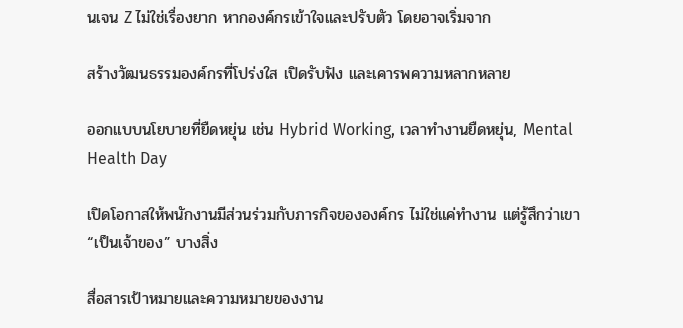นเจน Z ไม่ใช่เรื่องยาก หากองค์กรเข้าใจและปรับตัว โดยอาจเริ่มจาก

สร้างวัฒนธรรมองค์กรที่โปร่งใส เปิดรับฟัง และเคารพความหลากหลาย

ออกแบบนโยบายที่ยืดหยุ่น เช่น Hybrid Working, เวลาทำงานยืดหยุ่น, Mental Health Day

เปิดโอกาสให้พนักงานมีส่วนร่วมกับภารกิจขององค์กร ไม่ใช่แค่ทำงาน แต่รู้สึกว่าเขา “เป็นเจ้าของ” บางสิ่ง

สื่อสารเป้าหมายและความหมายของงาน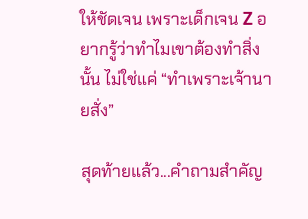ให้ชัดเจน เพราะเด็กเจน Z อยากรู้ว่าทำไมเขาต้องทำสิ่งนั้น ไม่ใช่แค่ “ทำเพราะเจ้านายสั่ง”

สุดท้ายแล้ว...คำถามสำคัญ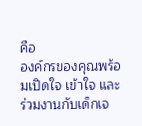คือ
องค์กรของคุณพร้อมเปิดใจ เข้าใจ และร่วมงานกับเด็กเจ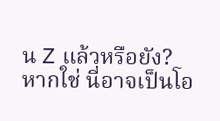น Z แล้วหรือยัง?
หากใช่ นี่อาจเป็นโอ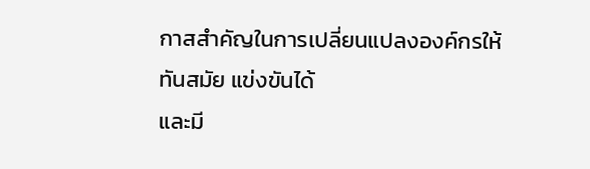กาสสำคัญในการเปลี่ยนแปลงองค์กรให้ทันสมัย แข่งขันได้
และมี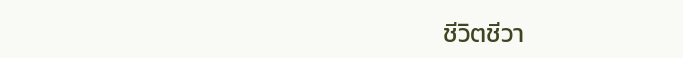ชีวิตชีวา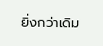ยิ่งกว่าเดิม